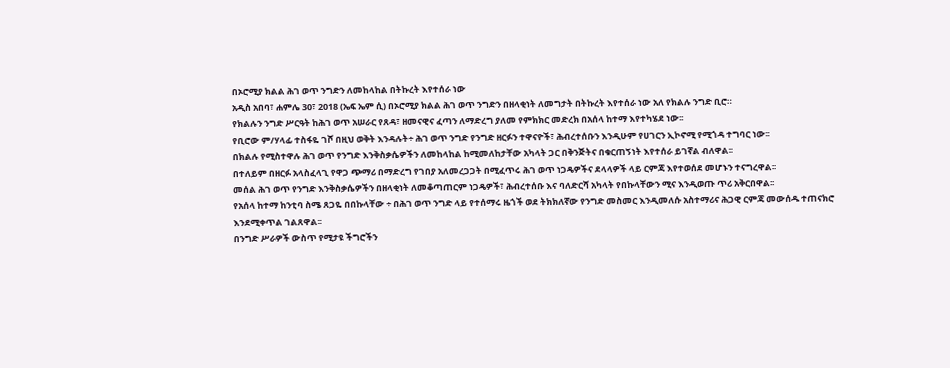በኦሮሚያ ክልል ሕገ ወጥ ንግድን ለመከላከል በትኩረት እየተሰራ ነው
አዲስ አበባ፣ ሐምሌ 30፣ 2018 (ኤፍ ኤም ሲ) በኦሮሚያ ክልል ሕገ ወጥ ንግድን በዘላቂነት ለመግታት በትኩረት እየተሰራ ነው አለ የክልሉ ንግድ ቢሮ።
የክልሉን ንግድ ሥርዓት ከሕገ ወጥ አሠራር የጸዳ፣ ዘመናዊና ፈጣን ለማድረግ ያለመ የምክክር መድረክ በአሰላ ከተማ እየተካሄደ ነው፡፡
የቢሮው ም/ሃላፊ ተስፋዬ ገሾ በዚህ ወቅት እንዳሉት÷ ሕገ ወጥ ንግድ የንግድ ዘርፉን ተዋናዮች፣ ሕብረተሰቡን እንዲሁም የሀገርን ኢኮኖሚ የሚጎዳ ተግባር ነው፡፡
በክልሉ የሚስተዋሉ ሕገ ወጥ የንግድ እንቅስቃሴዎችን ለመከላከል ከሚመለከታቸው አካላት ጋር በቅንጅትና በቁርጠኝነት እየተሰራ ይገኛል ብለዋል፡፡
በተለይም በዘርፉ አላስፈላጊ የዋጋ ጭማሪ በማድረግ የገበያ አለመረጋጋት በሚፈጥሩ ሕገ ወጥ ነጋዴዎችና ደላላዎች ላይ ርምጃ እየተወሰደ መሆኑን ተናግረዋል፡፡
መሰል ሕገ ወጥ የንግድ እንቅስቃሴዎችን በዘላቂነት ለመቆጣጠርም ነጋዴዎች፣ ሕብረተሰቡ እና ባለድርሻ አካላት የበኩላቸውን ሚና እንዲወጡ ጥሪ አቅርበዋል፡፡
የአሰላ ከተማ ከንቲባ ስሜ ጸጋዬ በበኩላቸው ÷ በሕገ ወጥ ንግድ ላይ የተሰማሩ ዜጎች ወደ ትክክለኛው የንግድ መስመር እንዲመለሱ አስተማሪና ሕጋዊ ርምጃ መውሰዱ ተጠናክሮ እንደሚቀጥል ገልጸዋል፡፡
በንግድ ሥራዎች ውስጥ የሚታዩ ችግሮችን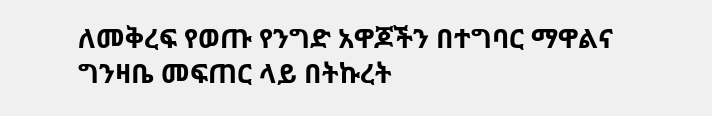ለመቅረፍ የወጡ የንግድ አዋጆችን በተግባር ማዋልና ግንዛቤ መፍጠር ላይ በትኩረት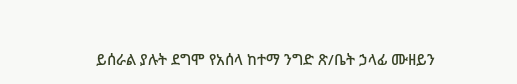ይሰራል ያሉት ደግሞ የአሰላ ከተማ ንግድ ጽ/ቤት ኃላፊ ሙዘይን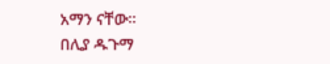አማን ናቸው፡፡
በሊያ ዱጉማ